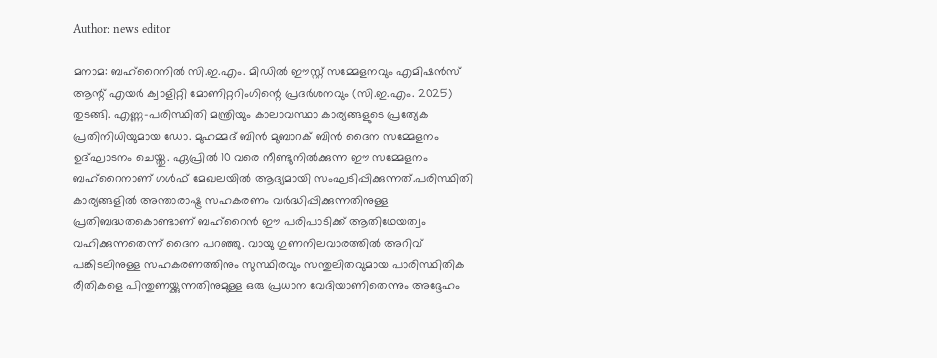Author: news editor

മനാമ: ബഹ്‌റൈനില്‍ സി.ഇ.എം. മിഡില്‍ ഈസ്റ്റ് സമ്മേളനവും എമിഷന്‍സ് ആന്റ് എയര്‍ ക്വാളിറ്റി മോണിറ്ററിംഗിന്റെ പ്രദര്‍ശനവും (സി.ഇ.എം. 2025) തുടങ്ങി. എണ്ണ-പരിസ്ഥിതി മന്ത്രിയും കാലാവസ്ഥാ കാര്യങ്ങളുടെ പ്രത്യേക പ്രതിനിധിയുമായ ഡോ. മുഹമ്മദ് ബിന്‍ മുബാറക് ബിന്‍ ദൈന സമ്മേളനം ഉദ്ഘാടനം ചെയ്തു. ഏപ്രില്‍ 10 വരെ നീണ്ടുനില്‍ക്കുന്ന ഈ സമ്മേളനം ബഹ്റൈനാണ് ഗള്‍ഫ് മേഖലയില്‍ ആദ്യമായി സംഘടിപ്പിക്കുന്നത്.പരിസ്ഥിതി കാര്യങ്ങളില്‍ അന്താരാഷ്ട്ര സഹകരണം വര്‍ദ്ധിപ്പിക്കുന്നതിനുള്ള പ്രതിബദ്ധതകൊണ്ടാണ് ബഹ്റൈന്‍ ഈ പരിപാടിക്ക് ആതിഥേയത്വം വഹിക്കുന്നതെന്ന് ദൈന പറഞ്ഞു. വായു ഗുണനിലവാരത്തില്‍ അറിവ് പങ്കിടലിനുള്ള സഹകരണത്തിനും സുസ്ഥിരവും സന്തുലിതവുമായ പാരിസ്ഥിതിക രീതികളെ പിന്തുണയ്ക്കുന്നതിനുമുള്ള ഒരു പ്രധാന വേദിയാണിതെന്നും അദ്ദേഹം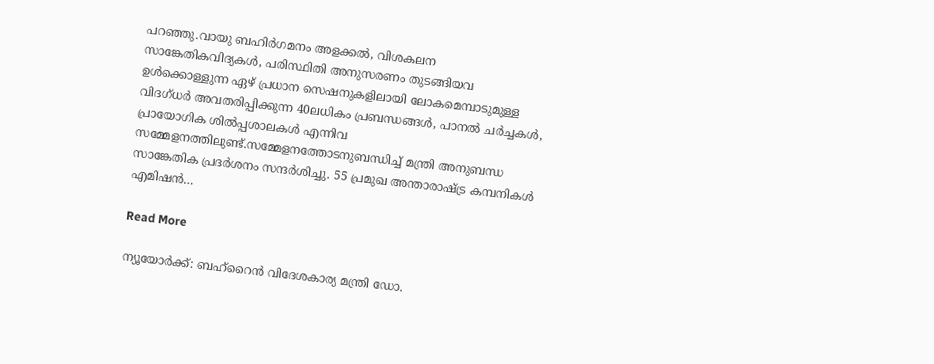പറഞ്ഞു.വായു ബഹിര്‍ഗമനം അളക്കല്‍, വിശകലന സാങ്കേതികവിദ്യകള്‍, പരിസ്ഥിതി അനുസരണം തുടങ്ങിയവ ഉള്‍ക്കൊള്ളുന്ന ഏഴ് പ്രധാന സെഷനുകളിലായി ലോകമെമ്പാടുമുള്ള വിദഗ്ധര്‍ അവതരിപ്പിക്കുന്ന 40ലധികം പ്രബന്ധങ്ങള്‍, പാനല്‍ ചര്‍ച്ചകള്‍, പ്രായോഗിക ശില്‍പ്പശാലകള്‍ എന്നിവ സമ്മേളനത്തിലുണ്ട്.സമ്മേളനത്തോടനുബന്ധിച്ച് മന്ത്രി അനുബന്ധ സാങ്കേതിക പ്രദര്‍ശനം സന്ദര്‍ശിച്ചു. 55 പ്രമുഖ അന്താരാഷ്ട്ര കമ്പനികള്‍ എമിഷന്‍…

Read More

ന്യൂയോര്‍ക്ക്: ബഹ്‌റൈന്‍ വിദേശകാര്യ മന്ത്രി ഡോ.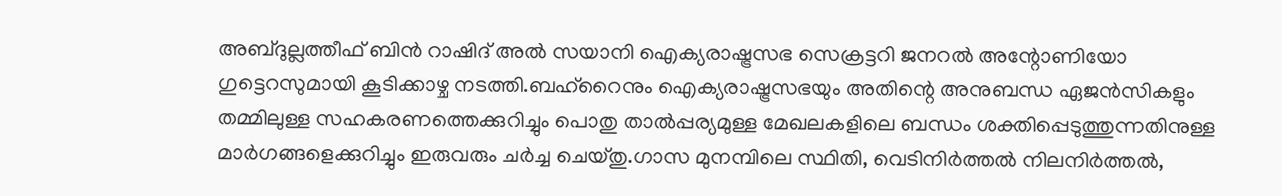അബ്ദുല്ലത്തീഫ് ബിന്‍ റാഷിദ് അല്‍ സയാനി ഐക്യരാഷ്ട്രസഭ സെക്രട്ടറി ജനറല്‍ അന്റോണിയോ ഗുട്ടെറസുമായി കൂടിക്കാഴ്ച നടത്തി.ബഹ്റൈനും ഐക്യരാഷ്ട്രസഭയും അതിന്റെ അനുബന്ധ ഏജന്‍സികളും തമ്മിലുള്ള സഹകരണത്തെക്കുറിച്ചും പൊതു താല്‍പ്പര്യമുള്ള മേഖലകളിലെ ബന്ധം ശക്തിപ്പെടുത്തുന്നതിനുള്ള മാര്‍ഗങ്ങളെക്കുറിച്ചും ഇരുവരും ചര്‍ച്ച ചെയ്തു.ഗാസ മുനമ്പിലെ സ്ഥിതി, വെടിനിര്‍ത്തല്‍ നിലനിര്‍ത്തല്‍,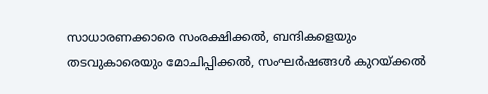സാധാരണക്കാരെ സംരക്ഷിക്കല്‍, ബന്ദികളെയും തടവുകാരെയും മോചിപ്പിക്കല്‍, സംഘര്‍ഷങ്ങള്‍ കുറയ്ക്കല്‍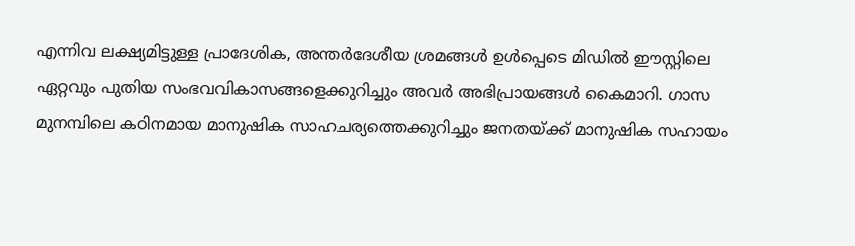എന്നിവ ലക്ഷ്യമിട്ടുള്ള പ്രാദേശിക, അന്തര്‍ദേശീയ ശ്രമങ്ങള്‍ ഉള്‍പ്പെടെ മിഡില്‍ ഈസ്റ്റിലെ ഏറ്റവും പുതിയ സംഭവവികാസങ്ങളെക്കുറിച്ചും അവര്‍ അഭിപ്രായങ്ങള്‍ കൈമാറി. ഗാസ മുനമ്പിലെ കഠിനമായ മാനുഷിക സാഹചര്യത്തെക്കുറിച്ചും ജനതയ്ക്ക് മാനുഷിക സഹായം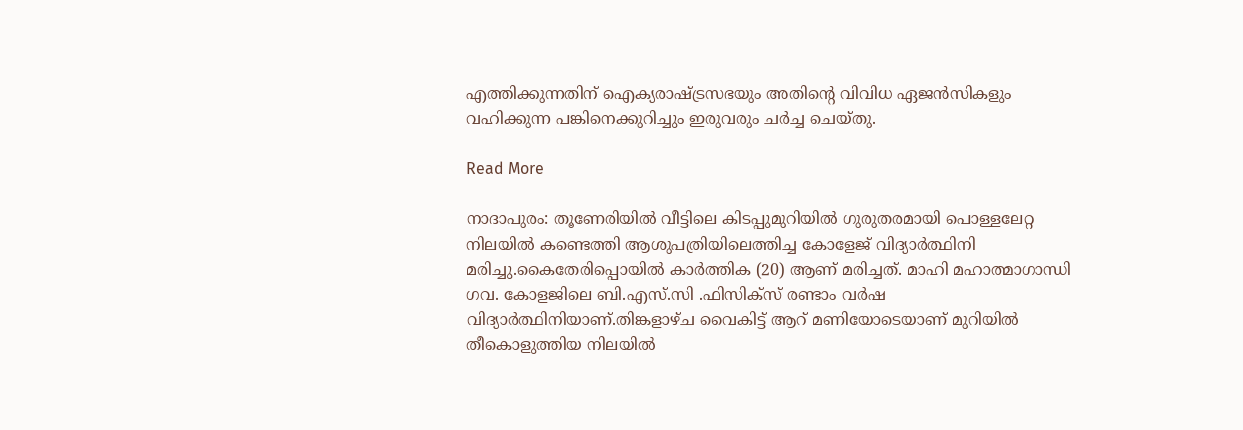എത്തിക്കുന്നതിന് ഐക്യരാഷ്ട്രസഭയും അതിന്റെ വിവിധ ഏജന്‍സികളും വഹിക്കുന്ന പങ്കിനെക്കുറിച്ചും ഇരുവരും ചര്‍ച്ച ചെയ്തു.

Read More

നാദാപുരം: തൂണേരിയില്‍ വീട്ടിലെ കിടപ്പുമുറിയില്‍ ഗുരുതരമായി പൊള്ളലേറ്റ നിലയില്‍ കണ്ടെത്തി ആശുപത്രിയിലെത്തിച്ച കോളേജ് വിദ്യാര്‍ത്ഥിനി മരിച്ചു.കൈതേരിപ്പൊയില്‍ കാര്‍ത്തിക (20) ആണ് മരിച്ചത്. മാഹി മഹാത്മാഗാന്ധി ഗവ. കോളജിലെ ബി.എസ്.സി .ഫിസിക്‌സ് രണ്ടാം വര്‍ഷ വിദ്യാര്‍ത്ഥിനിയാണ്.തിങ്കളാഴ്ച വൈകിട്ട് ആറ് മണിയോടെയാണ് മുറിയില്‍ തീകൊളുത്തിയ നിലയില്‍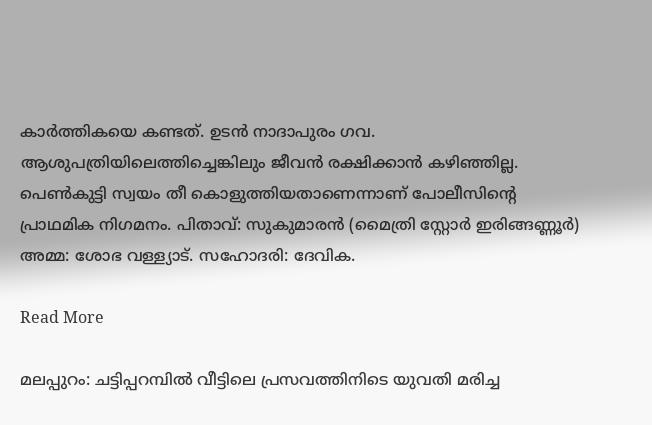കാര്‍ത്തികയെ കണ്ടത്. ഉടന്‍ നാദാപുരം ഗവ. ആശുപത്രിയിലെത്തിച്ചെങ്കിലും ജീവന്‍ രക്ഷിക്കാന്‍ കഴിഞ്ഞില്ല. പെണ്‍കുട്ടി സ്വയം തീ കൊളുത്തിയതാണെന്നാണ് പോലീസിന്റെ പ്രാഥമിക നിഗമനം. പിതാവ്: സുകുമാരന്‍ (മൈത്രി സ്റ്റോര്‍ ഇരിങ്ങണ്ണൂര്‍) അമ്മ: ശോഭ വള്ള്യാട്. സഹോദരി: ദേവിക.

Read More

മലപ്പുറം: ചട്ടിപ്പറമ്പില്‍ വീട്ടിലെ പ്രസവത്തിനിടെ യുവതി മരിച്ച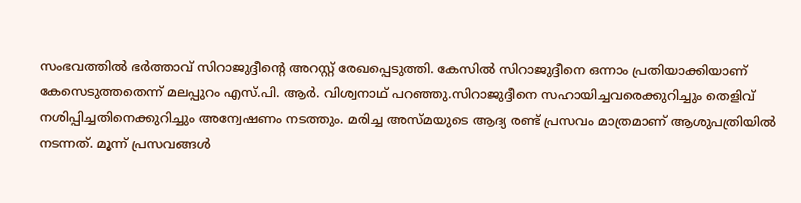സംഭവത്തില്‍ ഭര്‍ത്താവ് സിറാജുദ്ദീന്റെ അറസ്റ്റ് രേഖപ്പെടുത്തി. കേസില്‍ സിറാജുദ്ദീനെ ഒന്നാം പ്രതിയാക്കിയാണ് കേസെടുത്തതെന്ന് മലപ്പുറം എസ്.പി. ആര്‍. വിശ്വനാഥ് പറഞ്ഞു.സിറാജുദ്ദീനെ സഹായിച്ചവരെക്കുറിച്ചും തെളിവ് നശിപ്പിച്ചതിനെക്കുറിച്ചും അന്വേഷണം നടത്തും. മരിച്ച അസ്മയുടെ ആദ്യ രണ്ട് പ്രസവം മാത്രമാണ് ആശുപത്രിയില്‍ നടന്നത്. മൂന്ന് പ്രസവങ്ങള്‍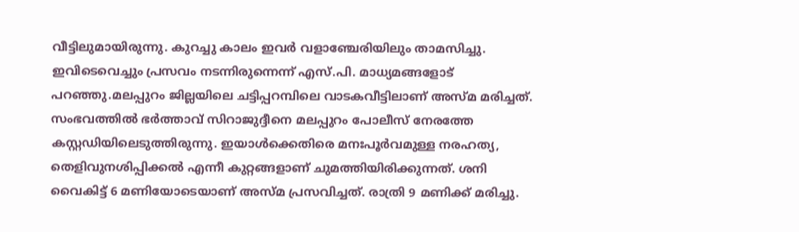വീട്ടിലുമായിരുന്നു. കുറച്ചു കാലം ഇവര്‍ വളാഞ്ചേരിയിലും താമസിച്ചു. ഇവിടെവെച്ചും പ്രസവം നടന്നിരുന്നെന്ന് എസ്.പി. മാധ്യമങ്ങളോട് പറഞ്ഞു.മലപ്പുറം ജില്ലയിലെ ചട്ടിപ്പറമ്പിലെ വാടകവീട്ടിലാണ് അസ്മ മരിച്ചത്. സംഭവത്തില്‍ ഭര്‍ത്താവ് സിറാജുദ്ദീനെ മലപ്പുറം പോലീസ് നേരത്തേ കസ്റ്റഡിയിലെടുത്തിരുന്നു. ഇയാള്‍ക്കെതിരെ മനഃപൂര്‍വമുള്ള നരഹത്യ, തെളിവുനശിപ്പിക്കല്‍ എന്നീ കുറ്റങ്ങളാണ് ചുമത്തിയിരിക്കുന്നത്. ശനി വൈകിട്ട് 6 മണിയോടെയാണ് അസ്മ പ്രസവിച്ചത്. രാത്രി 9 മണിക്ക് മരിച്ചു.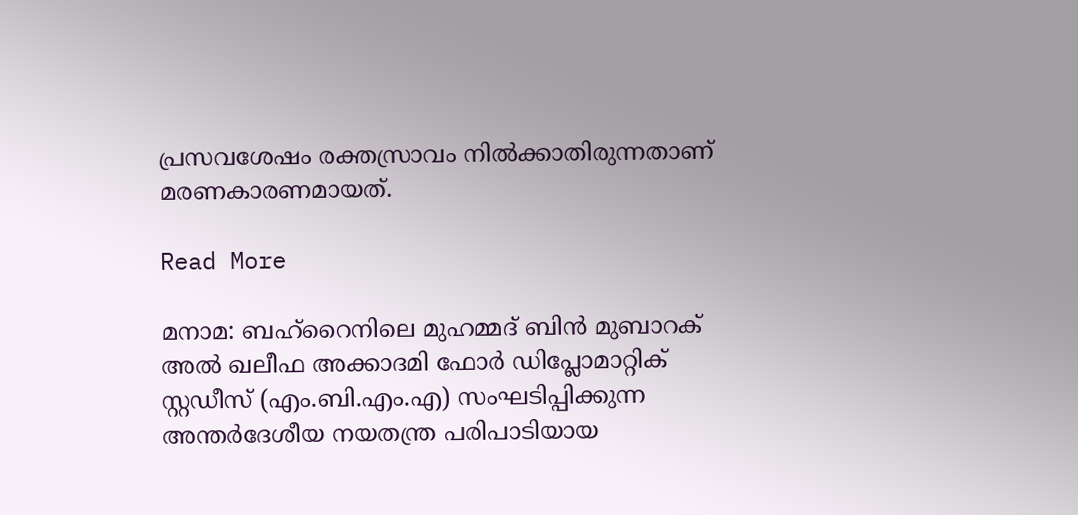പ്രസവശേഷം രക്തസ്രാവം നില്‍ക്കാതിരുന്നതാണ് മരണകാരണമായത്.

Read More

മനാമ: ബഹ്‌റൈനിലെ മുഹമ്മദ് ബിന്‍ മുബാറക് അല്‍ ഖലീഫ അക്കാദമി ഫോര്‍ ഡിപ്ലോമാറ്റിക് സ്റ്റഡീസ് (എം.ബി.എം.എ) സംഘടിപ്പിക്കുന്ന അന്തര്‍ദേശീയ നയതന്ത്ര പരിപാടിയായ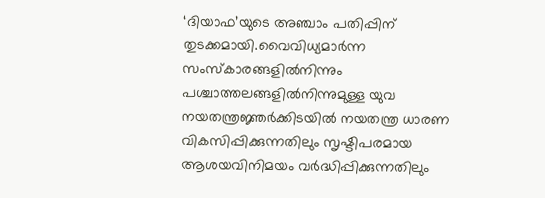‘ദിയാഫ’യുടെ അഞ്ചാം പതിപ്പിന് തുടക്കമായി.വൈവിധ്യമാര്‍ന്ന സംസ്‌കാരങ്ങളില്‍നിന്നും പശ്ചാത്തലങ്ങളില്‍നിന്നുമുള്ള യുവ നയതന്ത്രജ്ഞര്‍ക്കിടയില്‍ നയതന്ത്ര ധാരണ വികസിപ്പിക്കുന്നതിലും സൃഷ്ടിപരമായ ആശയവിനിമയം വര്‍ദ്ധിപ്പിക്കുന്നതിലും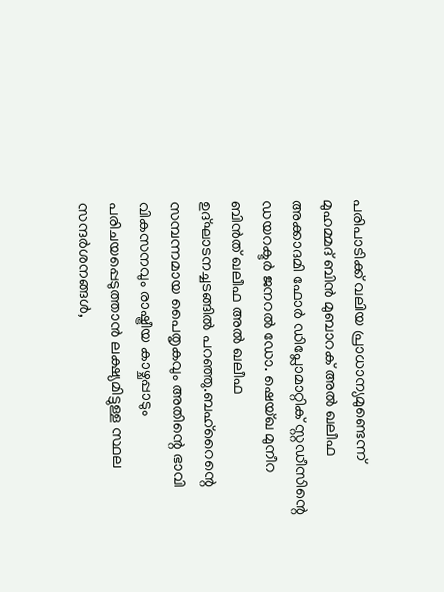പരിപാടിക്ക് വലിയ പ്രാധാന്യമുണ്ടെന്ന് മുഹമ്മദ് ബിന്‍ മുബാറക് അല്‍ ഖലീഫ അക്കാദമി ഫോര്‍ ഡിപ്ലോമാറ്റിക് സ്റ്റഡീസിന്റെ ഡയറക്ടര്‍ ജനറല്‍ ഡോ. ഷെയ്ഖ മുനീറ ബിന്‍ത് ഖലീഫ അല്‍ ഖലീഫ ഉദ്ഘാടനച്ചടങ്ങില്‍ പറഞ്ഞു.ബഹ്റൈന്റെ സമ്പന്നമായ പൈതൃകവും അതിന്റെ ഭാവി വികസനവും രാഷ്ട്രീയ കാഴ്ചപ്പാടും പരിചയപ്പെടുത്താന്‍ ലക്ഷ്യമിട്ടുള്ള സ്ഥല സന്ദര്‍ശനങ്ങള്‍,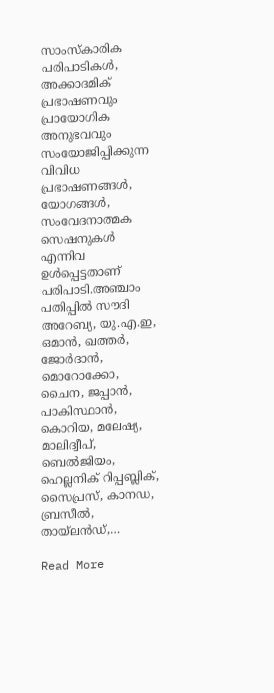സാംസ്‌കാരിക പരിപാടികള്‍, അക്കാദമിക് പ്രഭാഷണവും പ്രായോഗിക അനുഭവവും സംയോജിപ്പിക്കുന്ന വിവിധ പ്രഭാഷണങ്ങള്‍, യോഗങ്ങള്‍, സംവേദനാത്മക സെഷനുകള്‍ എന്നിവ ഉള്‍പ്പെട്ടതാണ് പരിപാടി.അഞ്ചാം പതിപ്പില്‍ സൗദി അറേബ്യ, യു.എ.ഇ, ഒമാന്‍, ഖത്തര്‍, ജോര്‍ദാന്‍, മൊറോക്കോ, ചൈന, ജപ്പാന്‍, പാകിസ്ഥാന്‍, കൊറിയ, മലേഷ്യ, മാലിദ്വീപ്, ബെല്‍ജിയം, ഹെല്ലനിക് റിപ്പബ്ലിക്, സൈപ്രസ്, കാനഡ, ബ്രസീല്‍, തായ്ലന്‍ഡ്,…

Read More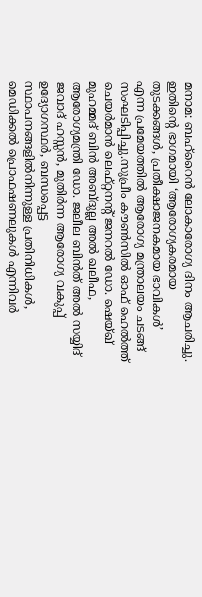മനാമ: ബഹ്റൈന്‍ ലോകാരോഗ്യ ദിനം ആചരിച്ചു. ഇതിന്റെ ഭാഗമായി ‘ആരോഗ്യകരമായ തുടക്കങ്ങള്‍, പ്രതീക്ഷാജനകമായ ഭാവികള്‍’ എന്ന പ്രമേയത്തില്‍ ആരോഗ്യ മന്ത്രാലയം ചടങ്ങ് സംഘടിപ്പിച്ചു.സുപ്രീം കൗണ്‍സില്‍ ഓഫ് ഹെല്‍ത്ത് ചെയര്‍മാന്‍ ലെഫ്റ്റനന്റ് ജനറല്‍ ഡോ. ഷെയ്ഖ് മുഹമ്മദ് ബിന്‍ അബ്ദുല്ല അല്‍ ഖലീഫ, ആരോഗ്യമന്ത്രി ഡോ. ജലീല ബിന്‍ത് അല്‍ സയ്യിദ് ജവാദ് ഹസ്സന്‍, മുതിര്‍ന്ന ആരോഗ്യ വകുപ്പ് ഉദ്യോഗസ്ഥര്‍, ബന്ധപ്പെട്ട സ്ഥാപനങ്ങളില്‍നിന്നുള്ള പ്രതിനിധികള്‍, മെഡിക്കല്‍ പ്രൊഫഷണലുകള്‍ എന്നിവര്‍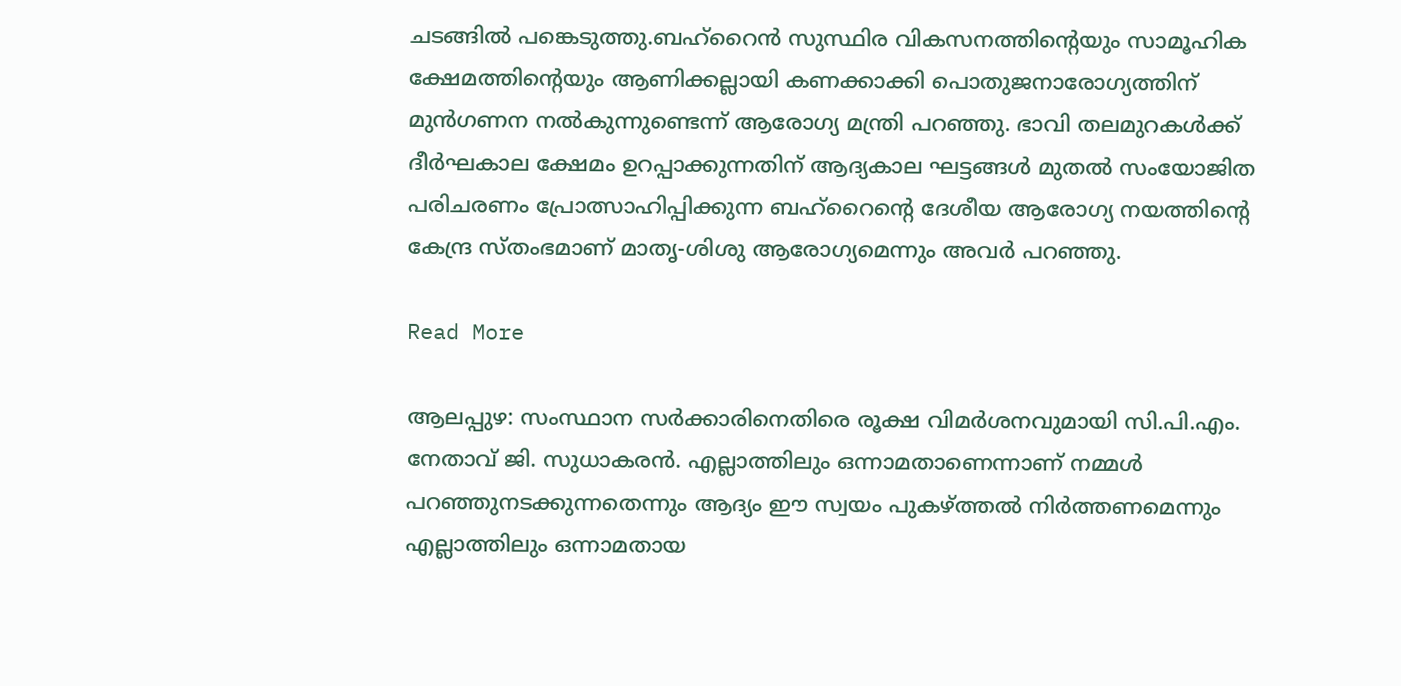ചടങ്ങില്‍ പങ്കെടുത്തു.ബഹ്റൈന്‍ സുസ്ഥിര വികസനത്തിന്റെയും സാമൂഹിക ക്ഷേമത്തിന്റെയും ആണിക്കല്ലായി കണക്കാക്കി പൊതുജനാരോഗ്യത്തിന് മുന്‍ഗണന നല്‍കുന്നുണ്ടെന്ന് ആരോഗ്യ മന്ത്രി പറഞ്ഞു. ഭാവി തലമുറകള്‍ക്ക് ദീര്‍ഘകാല ക്ഷേമം ഉറപ്പാക്കുന്നതിന് ആദ്യകാല ഘട്ടങ്ങള്‍ മുതല്‍ സംയോജിത പരിചരണം പ്രോത്സാഹിപ്പിക്കുന്ന ബഹ്റൈന്റെ ദേശീയ ആരോഗ്യ നയത്തിന്റെ കേന്ദ്ര സ്തംഭമാണ് മാതൃ-ശിശു ആരോഗ്യമെന്നും അവര്‍ പറഞ്ഞു.

Read More

ആലപ്പുഴ: സംസ്ഥാന സര്‍ക്കാരിനെതിരെ രൂക്ഷ വിമര്‍ശനവുമായി സി.പി.എം. നേതാവ് ജി. സുധാകരന്‍. എല്ലാത്തിലും ഒന്നാമതാണെന്നാണ് നമ്മള്‍ പറഞ്ഞുനടക്കുന്നതെന്നും ആദ്യം ഈ സ്വയം പുകഴ്ത്തല്‍ നിര്‍ത്തണമെന്നും എല്ലാത്തിലും ഒന്നാമതായ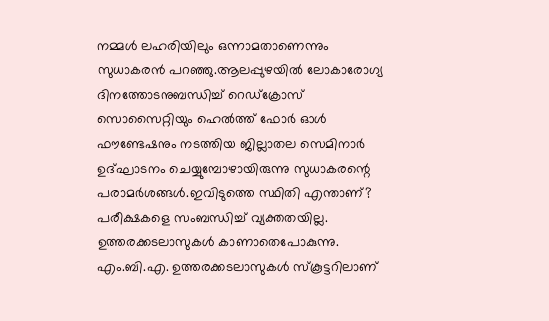നമ്മള്‍ ലഹരിയിലും ഒന്നാമതാണെന്നും സുധാകരന്‍ പറഞ്ഞു.ആലപ്പുഴയില്‍ ലോകാരോഗ്യ ദിനത്തോടനുബന്ധിച്ച് റെഡ്‌ക്രോസ് സൊസൈറ്റിയും ഹെല്‍ത്ത് ഫോര്‍ ഓള്‍ ഫൗണ്ടേഷനും നടത്തിയ ജില്ലാതല സെമിനാര്‍ ഉദ്ഘാടനം ചെയ്യുമ്പോഴായിരുന്നു സുധാകരന്റെ പരാമര്‍ശങ്ങള്‍.ഇവിടുത്തെ സ്ഥിതി എന്താണ്? പരീക്ഷകളെ സംബന്ധിച്ച് വ്യക്തതയില്ല. ഉത്തരക്കടലാസുകള്‍ കാണാതെപോകുന്നു. എം.ബി.എ. ഉത്തരക്കടലാസുകള്‍ സ്‌കൂട്ടറിലാണ്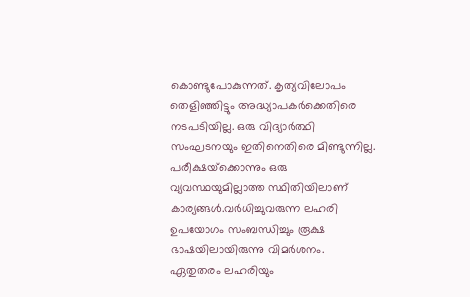കൊണ്ടുപോകുന്നത്. കൃത്യവിലോപം തെളിഞ്ഞിട്ടും അദ്ധ്യാപകര്‍ക്കെതിരെ നടപടിയില്ല. ഒരു വിദ്യാര്‍ത്ഥി സംഘടനയും ഇതിനെതിരെ മിണ്ടുന്നില്ല. പരീക്ഷയ്‌ക്കൊന്നും ഒരു വ്യവസ്ഥയുമില്ലാത്ത സ്ഥിതിയിലാണ് കാര്യങ്ങള്‍.വര്‍ധിച്ചുവരുന്ന ലഹരി ഉപയോഗം സംബന്ധിച്ചും രൂക്ഷ ഭാഷയിലായിരുന്നു വിമര്‍ശനം. ഏതുതരം ലഹരിയും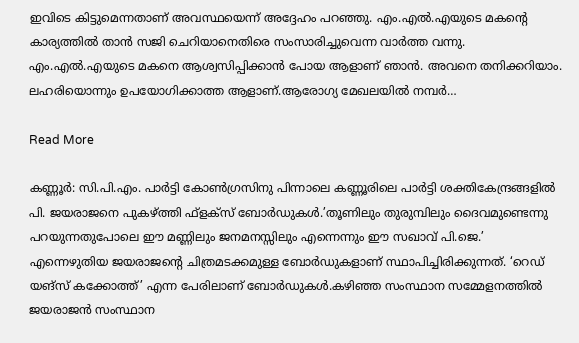ഇവിടെ കിട്ടുമെന്നതാണ് അവസ്ഥയെന്ന് അദ്ദേഹം പറഞ്ഞു. എം.എല്‍.എയുടെ മകന്റെ കാര്യത്തില്‍ താന്‍ സജി ചെറിയാനെതിരെ സംസാരിച്ചുവെന്ന വാര്‍ത്ത വന്നു. എം.എല്‍.എയുടെ മകനെ ആശ്വസിപ്പിക്കാന്‍ പോയ ആളാണ് ഞാന്‍. അവനെ തനിക്കറിയാം. ലഹരിയൊന്നും ഉപയോഗിക്കാത്ത ആളാണ്.ആരോഗ്യ മേഖലയില്‍ നമ്പര്‍…

Read More

കണ്ണൂര്‍: സി.പി.എം. പാര്‍ട്ടി കോണ്‍ഗ്രസിനു പിന്നാലെ കണ്ണൂരിലെ പാര്‍ട്ടി ശക്തികേന്ദ്രങ്ങളില്‍ പി. ജയരാജനെ പുകഴ്ത്തി ഫ്‌ളക്‌സ് ബോര്‍ഡുകള്‍.’തൂണിലും തുരുമ്പിലും ദൈവമുണ്ടെന്നു പറയുന്നതുപോലെ ഈ മണ്ണിലും ജനമനസ്സിലും എന്നെന്നും ഈ സഖാവ് പി.ജെ.’ എന്നെഴുതിയ ജയരാജന്റെ ചിത്രമടക്കമുള്ള ബോര്‍ഡുകളാണ് സ്ഥാപിച്ചിരിക്കുന്നത്. ‘റെഡ് യങ്‌സ് കക്കോത്ത്’ എന്ന പേരിലാണ് ബോര്‍ഡുകള്‍.കഴിഞ്ഞ സംസ്ഥാന സമ്മേളനത്തില്‍ ജയരാജന്‍ സംസ്ഥാന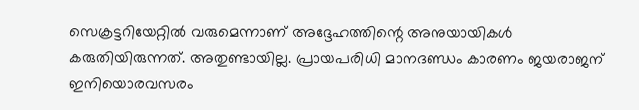സെക്രട്ടറിയേറ്റില്‍ വരുമെന്നാണ് അദ്ദേഹത്തിന്റെ അനുയായികള്‍ കരുതിയിരുന്നത്. അതുണ്ടായില്ല. പ്രായപരിധി മാനദണ്ഡം കാരണം ജയരാജന് ഇനിയൊരവസരം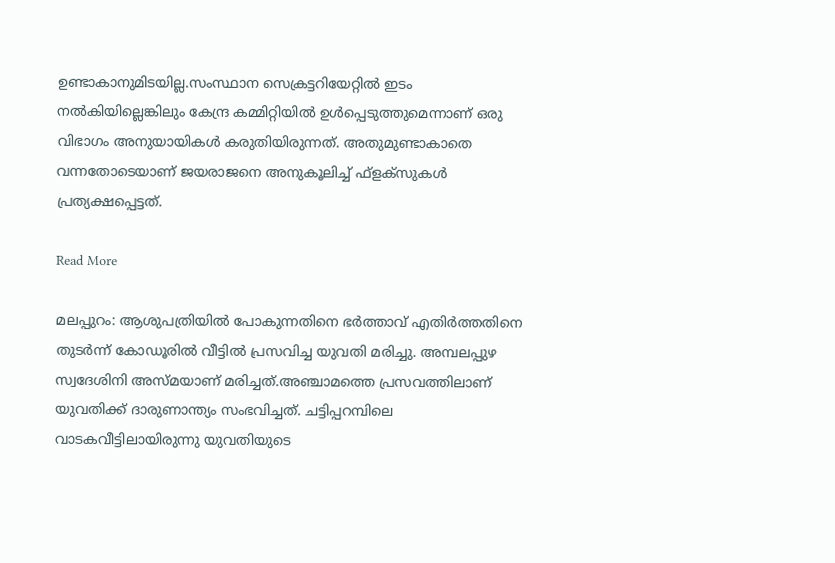ഉണ്ടാകാനുമിടയില്ല.സംസ്ഥാന സെക്രട്ടറിയേറ്റില്‍ ഇടം നല്‍കിയില്ലെങ്കിലും കേന്ദ്ര കമ്മിറ്റിയില്‍ ഉള്‍പ്പെടുത്തുമെന്നാണ് ഒരു വിഭാഗം അനുയായികള്‍ കരുതിയിരുന്നത്. അതുമുണ്ടാകാതെ വന്നതോടെയാണ് ജയരാജനെ അനുകൂലിച്ച് ഫ്‌ളക്‌സുകള്‍ പ്രത്യക്ഷപ്പെട്ടത്.

Read More

മലപ്പുറം: ആശുപത്രിയില്‍ പോകുന്നതിനെ ഭര്‍ത്താവ് എതിര്‍ത്തതിനെ തുടര്‍ന്ന് കോഡൂരില്‍ വീട്ടില്‍ പ്രസവിച്ച യുവതി മരിച്ചു. അമ്പലപ്പുഴ സ്വദേശിനി അസ്മയാണ് മരിച്ചത്.അഞ്ചാമത്തെ പ്രസവത്തിലാണ് യുവതിക്ക് ദാരുണാന്ത്യം സംഭവിച്ചത്. ചട്ടിപ്പറമ്പിലെ വാടകവീട്ടിലായിരുന്നു യുവതിയുടെ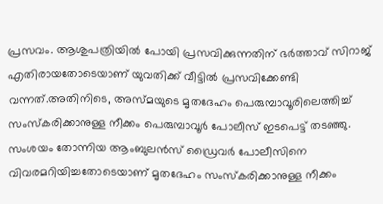പ്രസവം. ആശുപത്രിയില്‍ പോയി പ്രസവിക്കുന്നതിന് ഭര്‍ത്താവ് സിറാജ് എതിരായതോടെയാണ് യുവതിക്ക് വീട്ടില്‍ പ്രസവിക്കേണ്ടി വന്നത്.അതിനിടെ, അസ്മയുടെ മൃതദേഹം പെരുമ്പാവൂരിലെത്തിച്ച് സംസ്‌കരിക്കാനുള്ള നീക്കം പെരുമ്പാവൂര്‍ പോലീസ് ഇടപെട്ട് തടഞ്ഞു. സംശയം തോന്നിയ ആംബുലന്‍സ് ഡ്രൈവര്‍ പോലീസിനെ വിവരമറിയിച്ചതോടെയാണ് മൃതദേഹം സംസ്‌കരിക്കാനുള്ള നീക്കം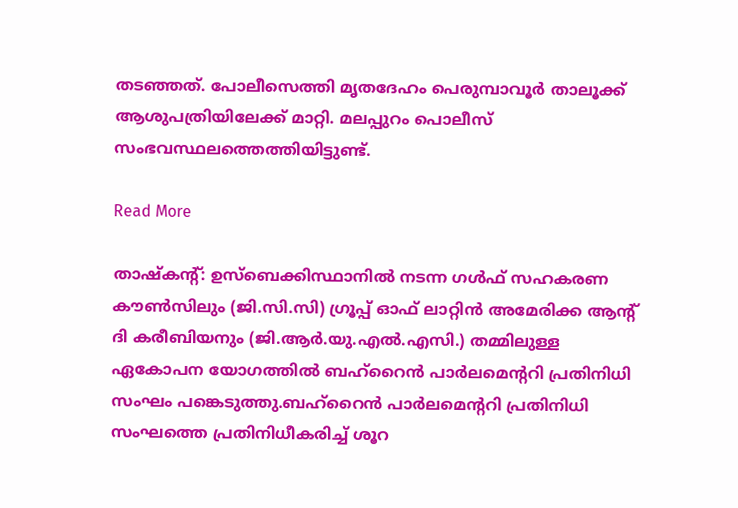തടഞ്ഞത്. പോലീസെത്തി മൃതദേഹം പെരുമ്പാവൂര്‍ താലൂക്ക് ആശുപത്രിയിലേക്ക് മാറ്റി. മലപ്പുറം പൊലീസ് സംഭവസ്ഥലത്തെത്തിയിട്ടുണ്ട്.

Read More

താഷ്‌കന്റ്: ഉസ്‌ബെക്കിസ്ഥാനില്‍ നടന്ന ഗള്‍ഫ് സഹകരണ കൗണ്‍സിലും (ജി.സി.സി) ഗ്രൂപ്പ് ഓഫ് ലാറ്റിന്‍ അമേരിക്ക ആന്റ് ദി കരീബിയനും (ജി.ആര്‍.യു.എല്‍.എസി.) തമ്മിലുള്ള ഏകോപന യോഗത്തില്‍ ബഹ്റൈന്‍ പാര്‍ലമെന്ററി പ്രതിനിധി സംഘം പങ്കെടുത്തു.ബഹ്റൈന്‍ പാര്‍ലമെന്ററി പ്രതിനിധി സംഘത്തെ പ്രതിനിധീകരിച്ച് ശൂറ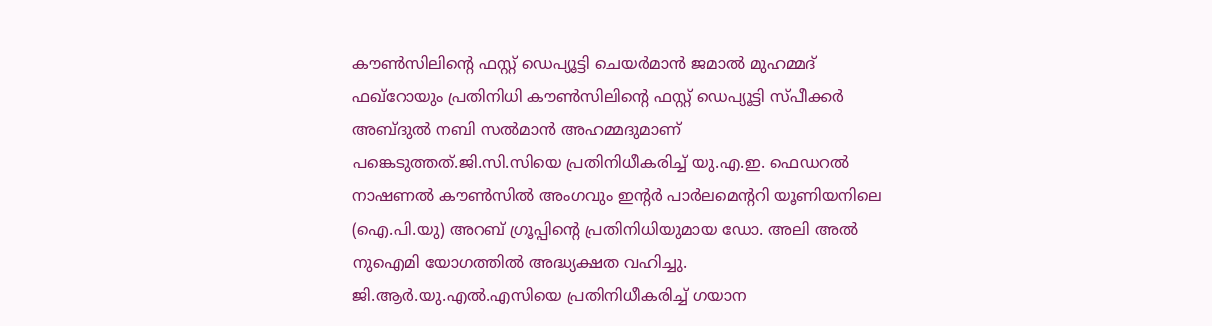കൗണ്‍സിലിന്റെ ഫസ്റ്റ് ഡെപ്യൂട്ടി ചെയര്‍മാന്‍ ജമാല്‍ മുഹമ്മദ് ഫഖ്റോയും പ്രതിനിധി കൗണ്‍സിലിന്റെ ഫസ്റ്റ് ഡെപ്യൂട്ടി സ്പീക്കര്‍ അബ്ദുല്‍ നബി സല്‍മാന്‍ അഹമ്മദുമാണ് പങ്കെടുത്തത്.ജി.സി.സിയെ പ്രതിനിധീകരിച്ച് യു.എ.ഇ. ഫെഡറല്‍ നാഷണല്‍ കൗണ്‍സില്‍ അംഗവും ഇന്റര്‍ പാര്‍ലമെന്ററി യൂണിയനിലെ (ഐ.പി.യു) അറബ് ഗ്രൂപ്പിന്റെ പ്രതിനിധിയുമായ ഡോ. അലി അല്‍ നുഐമി യോഗത്തില്‍ അദ്ധ്യക്ഷത വഹിച്ചു. ജി.ആര്‍.യു.എല്‍.എസിയെ പ്രതിനിധീകരിച്ച് ഗയാന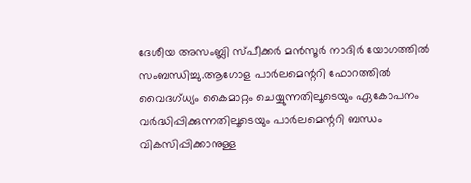ദേശീയ അസംബ്ലി സ്പീക്കര്‍ മന്‍സൂര്‍ നാദിര്‍ യോഗത്തില്‍ സംബന്ധിച്ചു.ആഗോള പാര്‍ലമെന്ററി ഫോറത്തില്‍ വൈദഗ്ധ്യം കൈമാറ്റം ചെയ്യുന്നതിലൂടെയും ഏകോപനം വര്‍ദ്ധിപ്പിക്കുന്നതിലൂടെയും പാര്‍ലമെന്ററി ബന്ധം വികസിപ്പിക്കാനുള്ള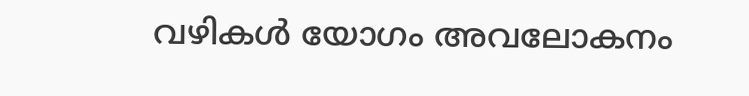വഴികള്‍ യോഗം അവലോകനം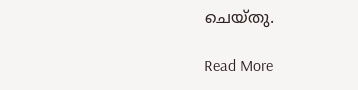ചെയ്തു.

Read More